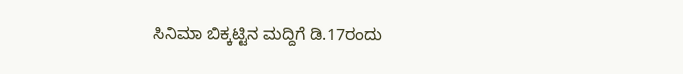ಸಿನಿಮಾ ಬಿಕ್ಕಟ್ಟಿನ ಮದ್ದಿಗೆ ಡಿ.17ರಂದು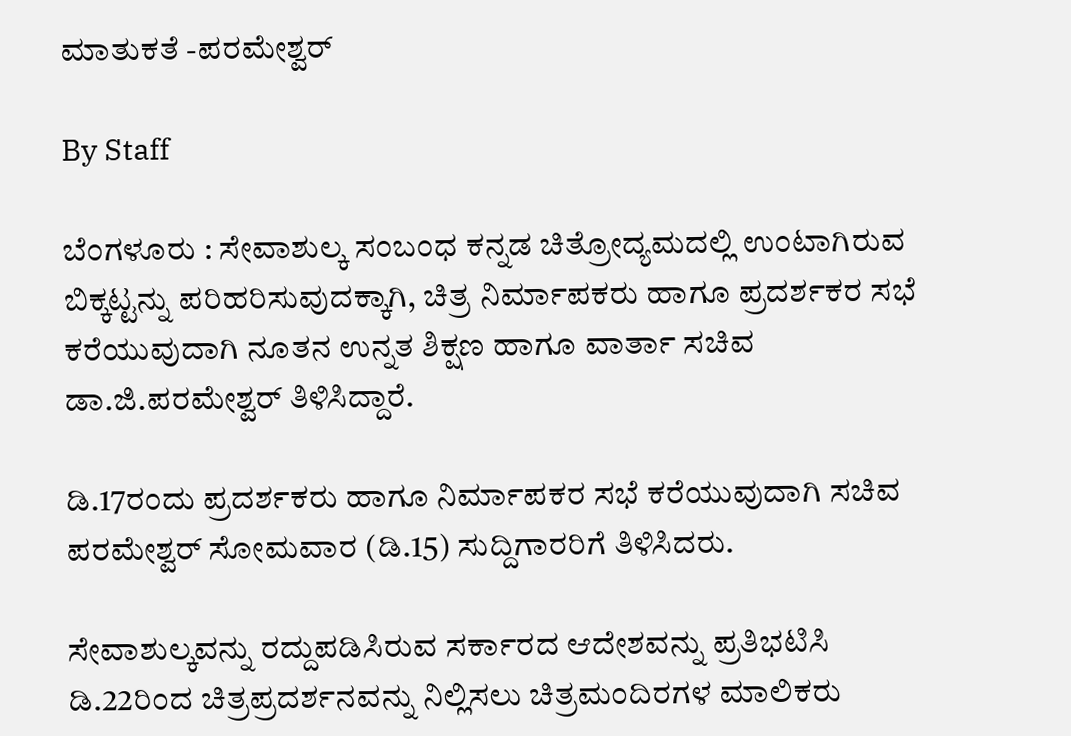ಮಾತುಕತೆ -ಪರಮೇಶ್ವರ್‌

By Staff

ಬೆಂಗಳೂರು : ಸೇವಾಶುಲ್ಕ ಸಂಬಂಧ ಕನ್ನಡ ಚಿತ್ರೋದ್ಯಮದಲ್ಲಿ ಉಂಟಾಗಿರುವ ಬಿಕ್ಕಟ್ಟನ್ನು ಪರಿಹರಿಸುವುದಕ್ಕಾಗಿ, ಚಿತ್ರ ನಿರ್ಮಾಪಕರು ಹಾಗೂ ಪ್ರದರ್ಶಕರ ಸಭೆ ಕರೆಯುವುದಾಗಿ ನೂತನ ಉನ್ನತ ಶಿಕ್ಷಣ ಹಾಗೂ ವಾರ್ತಾ ಸಚಿವ ಡಾ.ಜಿ.ಪರಮೇಶ್ವರ್‌ ತಿಳಿಸಿದ್ದಾರೆ.

ಡಿ.17ರಂದು ಪ್ರದರ್ಶಕರು ಹಾಗೂ ನಿರ್ಮಾಪಕರ ಸಭೆ ಕರೆಯುವುದಾಗಿ ಸಚಿವ ಪರಮೇಶ್ವರ್‌ ಸೋಮವಾರ (ಡಿ.15) ಸುದ್ದಿಗಾರರಿಗೆ ತಿಳಿಸಿದರು.

ಸೇವಾಶುಲ್ಕವನ್ನು ರದ್ದುಪಡಿಸಿರುವ ಸರ್ಕಾರದ ಆದೇಶವನ್ನು ಪ್ರತಿಭಟಿಸಿ ಡಿ.22ರಿಂದ ಚಿತ್ರಪ್ರದರ್ಶನವನ್ನು ನಿಲ್ಲಿಸಲು ಚಿತ್ರಮಂದಿರಗಳ ಮಾಲಿಕರು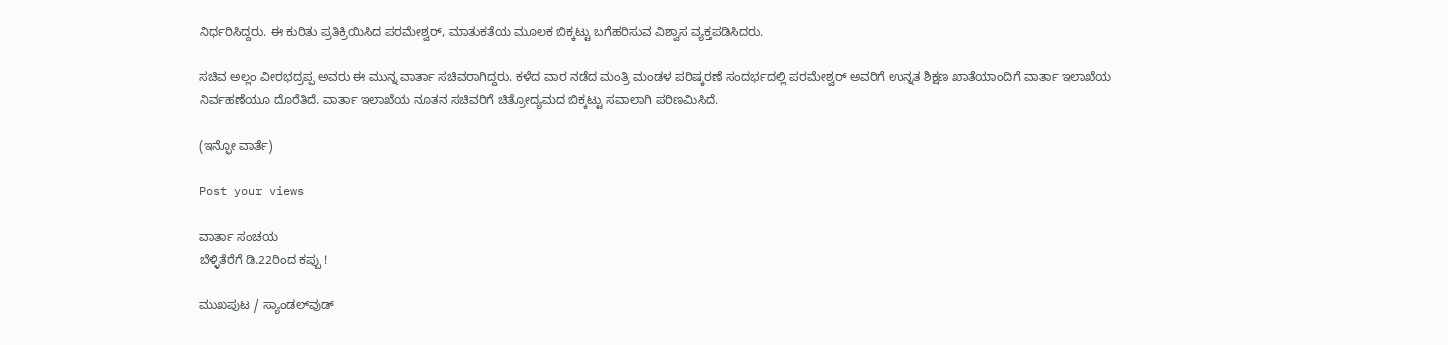ನಿರ್ಧರಿಸಿದ್ದರು. ಈ ಕುರಿತು ಪ್ರತಿಕ್ರಿಯಿಸಿದ ಪರಮೇಶ್ವರ್‌, ಮಾತುಕತೆಯ ಮೂಲಕ ಬಿಕ್ಕಟ್ಟು ಬಗೆಹರಿಸುವ ವಿಶ್ವಾಸ ವ್ಯಕ್ತಪಡಿಸಿದರು.

ಸಚಿವ ಅಲ್ಲಂ ವೀರಭದ್ರಪ್ಪ ಅವರು ಈ ಮುನ್ನ ವಾರ್ತಾ ಸಚಿವರಾಗಿದ್ದರು. ಕಳೆದ ವಾರ ನಡೆದ ಮಂತ್ರಿ ಮಂಡಳ ಪರಿಷ್ಕರಣೆ ಸಂದರ್ಭದಲ್ಲಿ ಪರಮೇಶ್ವರ್‌ ಅವರಿಗೆ ಉನ್ನತ ಶಿಕ್ಷಣ ಖಾತೆಯಾಂದಿಗೆ ವಾರ್ತಾ ಇಲಾಖೆಯ ನಿರ್ವಹಣೆಯೂ ದೊರೆತಿದೆ. ವಾರ್ತಾ ಇಲಾಖೆಯ ನೂತನ ಸಚಿವರಿಗೆ ಚಿತ್ರೋದ್ಯಮದ ಬಿಕ್ಕಟ್ಟು ಸವಾಲಾಗಿ ಪರಿಣಮಿಸಿದೆ.

(ಇನ್ಫೋ ವಾರ್ತೆ)

Post your views

ವಾರ್ತಾ ಸಂಚಯ
ಬೆಳ್ಳಿತೆರೆಗೆ ಡಿ.22ರಿಂದ ಕಪ್ಪು !

ಮುಖಪುಟ / ಸ್ಯಾಂಡಲ್‌ವುಡ್‌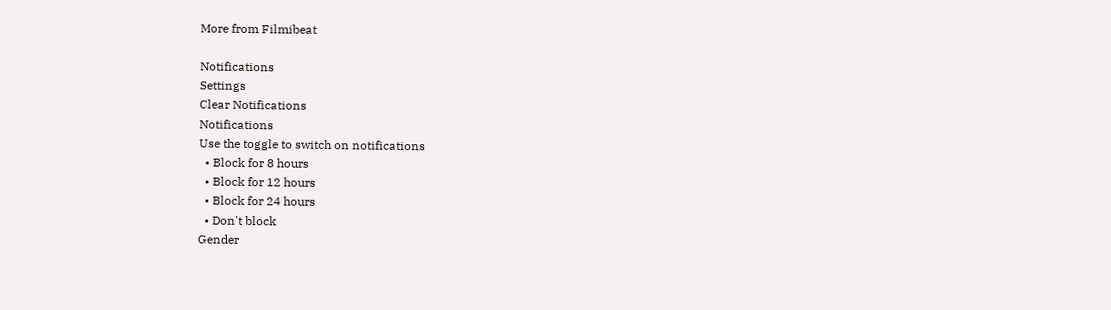More from Filmibeat

Notifications
Settings
Clear Notifications
Notifications
Use the toggle to switch on notifications
  • Block for 8 hours
  • Block for 12 hours
  • Block for 24 hours
  • Don't block
Gender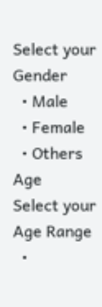Select your Gender
  • Male
  • Female
  • Others
Age
Select your Age Range
  •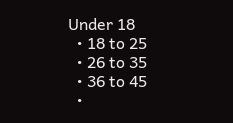Under 18
  • 18 to 25
  • 26 to 35
  • 36 to 45
  •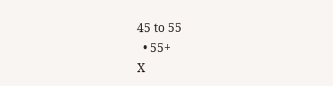45 to 55
  • 55+
X